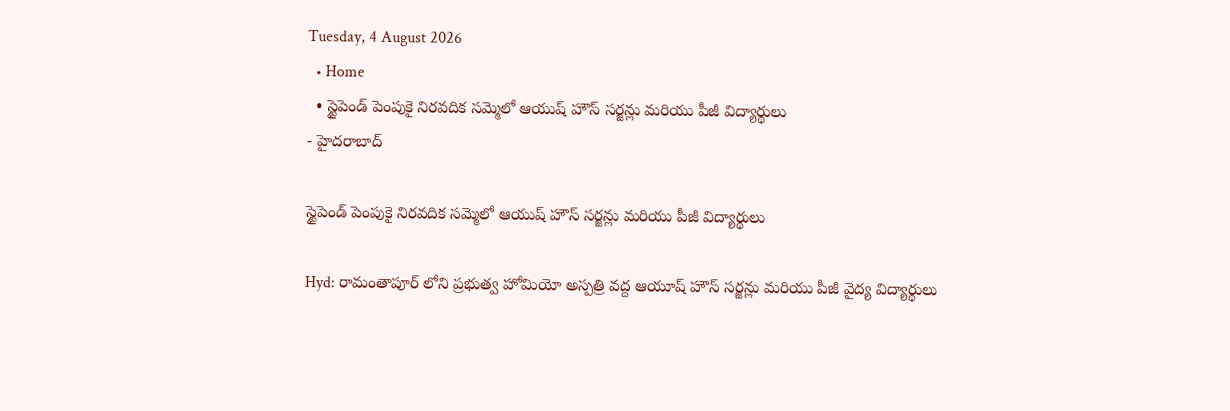Tuesday, 4 August 2026
  • Home
  • స్టైపెండ్ పెంపుకై నిరవదిక సమ్మెలో ఆయుష్ హౌస్ సర్జన్లు మరియు పీజీ విద్యార్థులు
- హైదరాబాద్

స్టైపెండ్ పెంపుకై నిరవదిక సమ్మెలో ఆయుష్ హౌస్ సర్జన్లు మరియు పీజీ విద్యార్థులు

Hyd: రామంతాపూర్ లోని ప్రభుత్వ హోమియో అస్పత్రి వద్ద ఆయూష్ హౌస్ సర్జన్లు మరియు పీజీ వైద్య విద్యార్థులు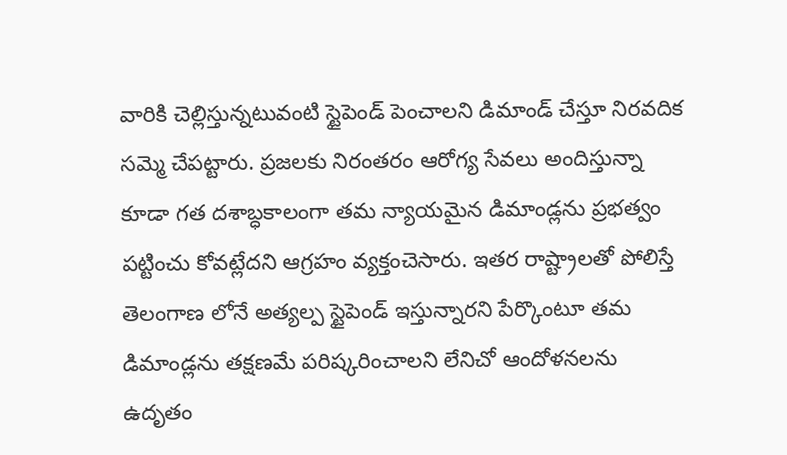వారికి చెల్లిస్తున్నటువంటి స్టైపెండ్ పెంచాలని డిమాండ్ చేస్తూ నిరవదిక సమ్మె చేపట్టారు. ప్రజలకు నిరంతరం ఆరోగ్య సేవలు అందిస్తున్నా కూడా గత దశాబ్ధకాలంగా తమ న్యాయమైన డిమాండ్లను ప్రభత్వం పట్టించు కోవట్లేదని ఆగ్రహం వ్యక్తంచెసారు. ఇతర రాష్ట్రాలతో పోలిస్తే తెలంగాణ లోనే అత్యల్ప స్టైపెండ్ ఇస్తున్నారని పేర్కొంటూ తమ డిమాండ్లను తక్షణమే పరిష్కరించాలని లేనిచో ఆందోళనలను ఉదృతం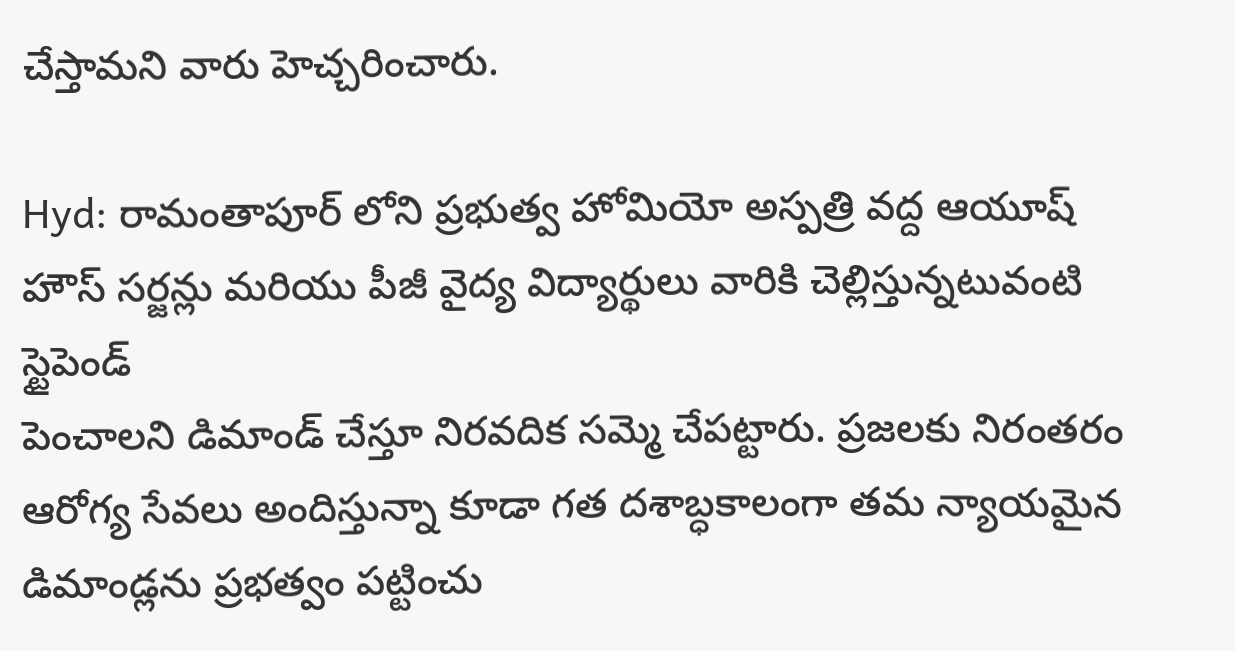చేస్తామని వారు హెచ్చరించారు.

Hyd: రామంతాపూర్ లోని ప్రభుత్వ హోమియో అస్పత్రి వద్ద ఆయూష్ హౌస్ సర్జన్లు మరియు పీజీ వైద్య విద్యార్థులు వారికి చెల్లిస్తున్నటువంటి స్టైపెండ్
పెంచాలని డిమాండ్ చేస్తూ నిరవదిక సమ్మె చేపట్టారు. ప్రజలకు నిరంతరం ఆరోగ్య సేవలు అందిస్తున్నా కూడా గత దశాబ్ధకాలంగా తమ న్యాయమైన డిమాండ్లను ప్రభత్వం పట్టించు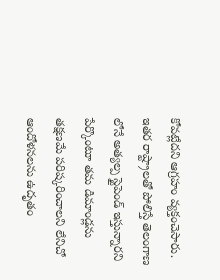కోవట్లేదని ఆగ్రహం వ్యక్తంచెసారు. ఇతర రాష్ట్రాలతో పోలిస్తే తెలంగాణ లోనే అత్యల్ప స్టైపెండ్ ఇస్తున్నారని పేర్కొంటూ తమ డిమాండ్లను తక్షణమే పరిష్కరించాలని లేనిచో ఆందోళనలను ఉదృతం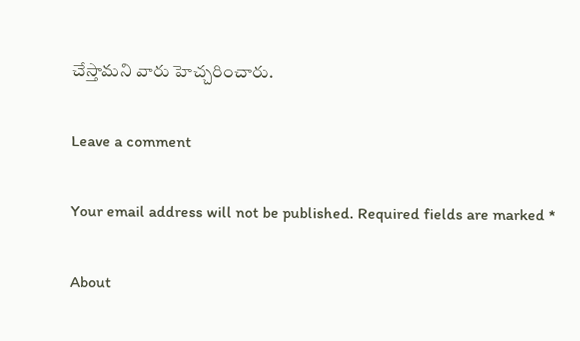చేస్తామని వారు హెచ్చరించారు.

Leave a comment

Your email address will not be published. Required fields are marked *

About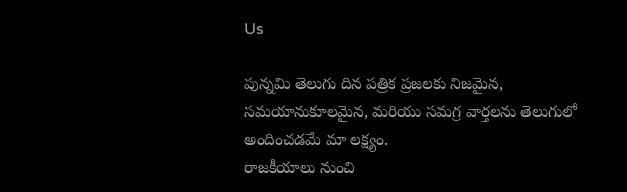Us

పున్నమి తెలుగు దిన పత్రిక ప్రజలకు నిజమైన, సమయానుకూలమైన, మరియు సమగ్ర వార్తలను తెలుగులో అందించడమే మా లక్ష్యం.
రాజకీయాలు నుంచి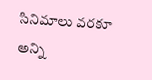సినిమాలు వరకూ అన్ని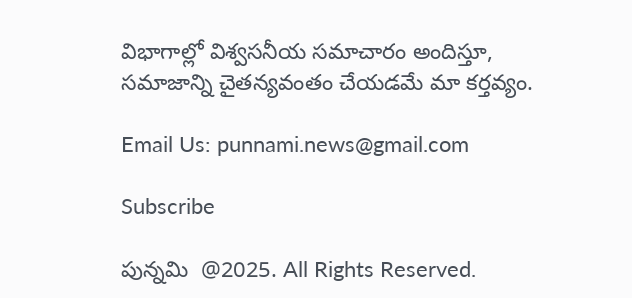విభాగాల్లో విశ్వసనీయ సమాచారం అందిస్తూ, సమాజాన్ని చైతన్యవంతం చేయడమే మా కర్తవ్యం.

Email Us: punnami.news@gmail.com

Subscribe

పున్నమి  @2025. All Rights Reserved.